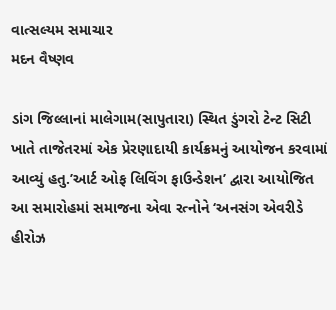વાત્સલ્યમ સમાચાર
મદન વૈષ્ણવ

ડાંગ જિલ્લાનાં માલેગામ(સાપુતારા) સ્થિત ડુંગરો ટેન્ટ સિટી ખાતે તાજેતરમાં એક પ્રેરણાદાયી કાર્યક્રમનું આયોજન કરવામાં આવ્યું હતુ.’આર્ટ ઓફ લિવિંગ ફાઉન્ડેશન’ દ્વારા આયોજિત આ સમારોહમાં સમાજના એવા રત્નોને ‘અનસંગ એવરીડે હીરોઝ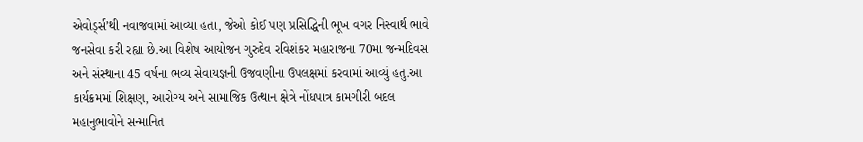એવોર્ડ્સ’થી નવાજવામાં આવ્યા હતા, જેઓ કોઈ પણ પ્રસિદ્ધિની ભૂખ વગર નિસ્વાર્થ ભાવે જનસેવા કરી રહ્યા છે.આ વિશેષ આયોજન ગુરુદેવ રવિશંકર મહારાજના 70મા જન્મદિવસ અને સંસ્થાના 45 વર્ષના ભવ્ય સેવાયજ્ઞની ઉજવણીના ઉપલક્ષમાં કરવામાં આવ્યું હતુ.આ કાર્યક્રમમાં શિક્ષણ, આરોગ્ય અને સામાજિક ઉત્થાન ક્ષેત્રે નોંધપાત્ર કામગીરી બદલ મહાનુભાવોને સન્માનિત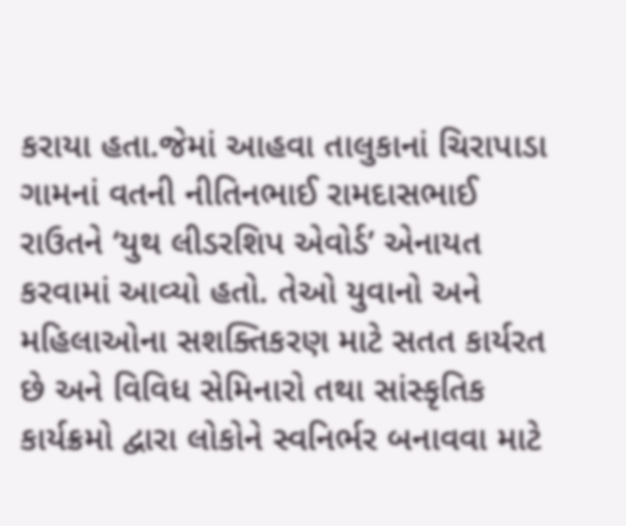કરાયા હતા.જેમાં આહવા તાલુકાનાં ચિરાપાડા ગામનાં વતની નીતિનભાઈ રામદાસભાઈ રાઉતને ‘યુથ લીડરશિપ એવોર્ડ’ એનાયત કરવામાં આવ્યો હતો. તેઓ યુવાનો અને મહિલાઓના સશક્તિકરણ માટે સતત કાર્યરત છે અને વિવિધ સેમિનારો તથા સાંસ્કૃતિક કાર્યક્રમો દ્વારા લોકોને સ્વનિર્ભર બનાવવા માટે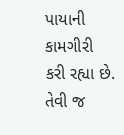પાયાની કામગીરી કરી રહ્યા છે. તેવી જ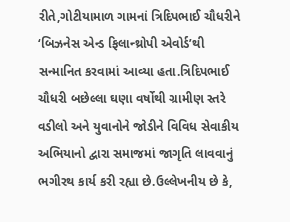રીતે,ગોટીયામાળ ગામનાં ત્રિદિપભાઈ ચૌધરીને ‘બિઝનેસ એન્ડ ફિલાન્થ્રોપી એવોર્ડ’થી સન્માનિત કરવામાં આવ્યા હતા.ત્રિદિપભાઈ ચૌધરી બછેલ્લા ઘણા વર્ષોથી ગ્રામીણ સ્તરે વડીલો અને યુવાનોને જોડીને વિવિધ સેવાકીય અભિયાનો દ્વારા સમાજમાં જાગૃતિ લાવવાનું ભગીરથ કાર્ય કરી રહ્યા છે.ઉલ્લેખનીય છે કે,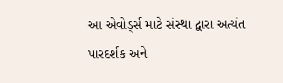આ એવોર્ડ્સ માટે સંસ્થા દ્વારા અત્યંત પારદર્શક અને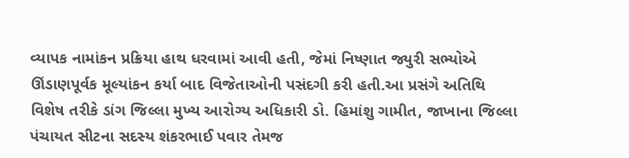વ્યાપક નામાંકન પ્રક્રિયા હાથ ધરવામાં આવી હતી, જેમાં નિષ્ણાત જ્યુરી સભ્યોએ ઊંડાણપૂર્વક મૂલ્યાંકન કર્યા બાદ વિજેતાઓની પસંદગી કરી હતી.આ પ્રસંગે અતિથિ વિશેષ તરીકે ડાંગ જિલ્લા મુખ્ય આરોગ્ય અધિકારી ડો. હિમાંશુ ગામીત, જાખાના જિલ્લા પંચાયત સીટના સદસ્ય શંકરભાઈ પવાર તેમજ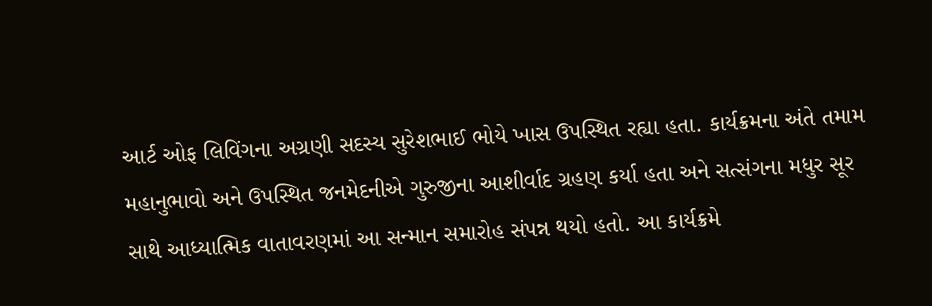આર્ટ ઓફ લિવિંગના અગ્રણી સદસ્ય સુરેશભાઈ ભોયે ખાસ ઉપસ્થિત રહ્યા હતા. કાર્યક્રમના અંતે તમામ મહાનુભાવો અને ઉપસ્થિત જનમેદનીએ ગુરુજીના આશીર્વાદ ગ્રહણ કર્યા હતા અને સત્સંગના મધુર સૂર સાથે આધ્યાત્મિક વાતાવરણમાં આ સન્માન સમારોહ સંપન્ન થયો હતો. આ કાર્યક્રમે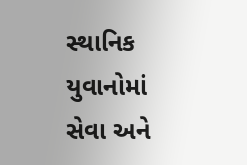સ્થાનિક યુવાનોમાં સેવા અને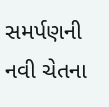સમર્પણની નવી ચેતના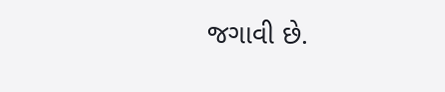જગાવી છે.